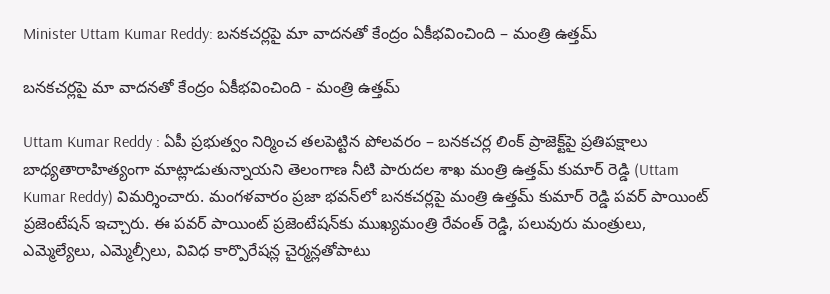Minister Uttam Kumar Reddy: బనకచర్లపై మా వాదనతో కేంద్రం ఏకీభవించింది – మంత్రి ఉత్తమ్

బనకచర్లపై మా వాదనతో కేంద్రం ఏకీభవించింది - మంత్రి ఉత్తమ్

Uttam Kumar Reddy : ఏపీ ప్రభుత్వం నిర్మించ తలపెట్టిన పోలవరం – బనకచర్ల లింక్ ప్రాజెక్ట్‌పై ప్రతిపక్షాలు బాధ్యతారాహిత్యంగా మాట్లాడుతున్నాయని తెలంగాణ నీటి పారుదల శాఖ మంత్రి ఉత్తమ్ కుమార్ రెడ్డి (Uttam Kumar Reddy) విమర్శించారు. మంగళవారం ప్రజా భవన్‌లో బనకచర్లపై మంత్రి ఉత్తమ్ కుమార్ రెడ్డి పవర్ పాయింట్ ప్రజెంటేషన్ ఇచ్చారు. ఈ పవర్ పాయింట్ ప్రజెంటేషన్‌కు ముఖ్యమంత్రి రేవంత్ రెడ్డి, పలువురు మంత్రులు, ఎమ్మెల్యేలు, ఎమ్మెల్సీలు, వివిధ కార్పొరేషన్ల చైర్మన్లతోపాటు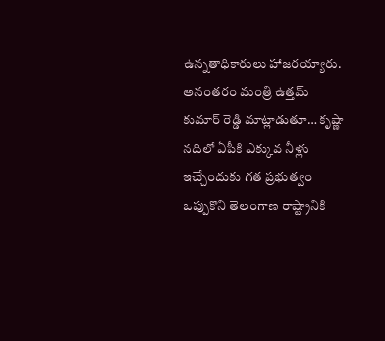ఉన్నతాధికారులు హాజరయ్యారు. అనంతరం మంత్రి ఉత్తమ్ కుమార్ రెడ్డి మాట్లాడుతూ… కృష్ణా నదిలో ఏపీకి ఎక్కువ నీళ్లు ఇచ్చేందుకు గత ప్రభుత్వం ఒప్పుకొని తెలంగాణ రాష్ట్రానికి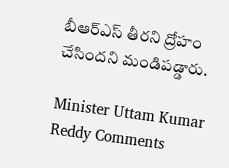బీఆర్ఎస్ తీరని ద్రోహం చేసిందని మండిపడ్డారు.

Minister Uttam Kumar Reddy Comments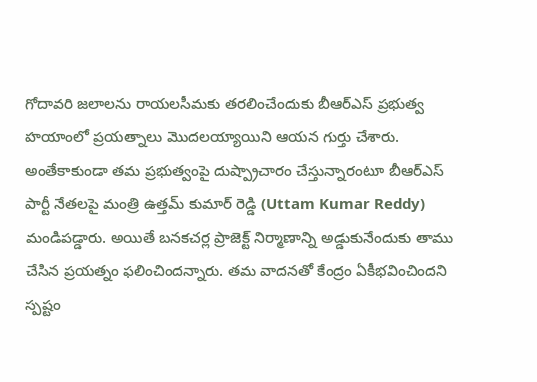గోదావరి జలాలను రాయలసీమకు తరలించేందుకు బీఆర్ఎస్ ప్రభుత్వ హయాంలో ప్రయత్నాలు మొదలయ్యాయిని ఆయన గుర్తు చేశారు. అంతేకాకుండా తమ ప్రభుత్వంపై దుష్ప్రాచారం చేస్తున్నారంటూ బీఆర్ఎస్ పార్టీ నేతలపై మంత్రి ఉత్తమ్ కుమార్ రెడ్డి (Uttam Kumar Reddy) మండిపడ్డారు. అయితే బనకచర్ల ప్రాజెక్ట్ నిర్మాణాన్ని అడ్డుకునేందుకు తాము చేసిన ప్రయత్నం ఫలించిందన్నారు. తమ వాదనతో కేంద్రం ఏకీభవించిందని స్పష్టం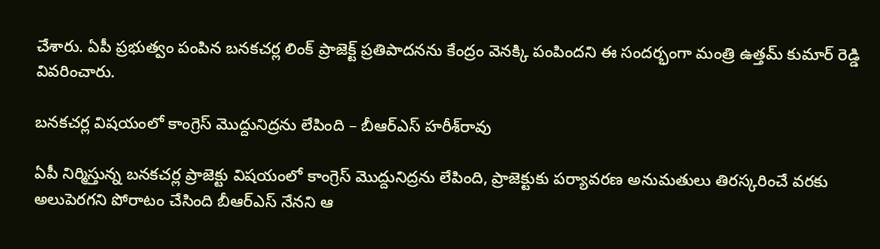చేశారు. ఏపీ ప్రభుత్వం పంపిన బనకచర్ల లింక్ ప్రాజెక్ట్ ప్రతిపాదనను కేంద్రం వెనక్కి పంపిందని ఈ సందర్భంగా మంత్రి ఉత్తమ్ కుమార్ రెడ్డి వివరించారు.

బనకచర్ల విషయంలో కాంగ్రెస్‌ మొద్దునిద్రను లేపింది – బీఆర్ఎస్ హరీశ్‌రావు

ఏపీ నిర్మిస్తున్న బనకచర్ల ప్రాజెక్టు విషయంలో కాంగ్రెస్‌ మొద్దునిద్రను లేపింది, ప్రాజెక్టుకు పర్యావరణ అనుమతులు తిరస్కరించే వరకు అలుపెరగని పోరాటం చేసింది బీఆర్ఎస్ నేనని ఆ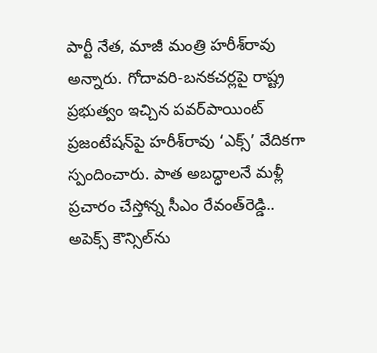పార్టీ నేత, మాజీ మంత్రి హరీశ్‌రావు అన్నారు. గోదావరి-బనకచర్లపై రాష్ట్ర ప్రభుత్వం ఇచ్చిన పవర్‌పాయింట్‌ ప్రజంటేషన్‌పై హరీశ్‌రావు ‘ఎక్స్‌’ వేదికగా స్పందించారు. పాత అబద్ధాలనే మళ్లీ ప్రచారం చేస్తోన్న సీఎం రేవంత్‌రెడ్డి.. అపెక్స్‌ కౌన్సిల్‌ను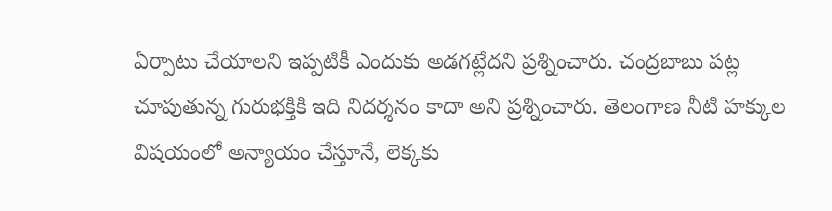ఏర్పాటు చేయాలని ఇప్పటికీ ఎందుకు అడగట్లేదని ప్రశ్నించారు. చంద్రబాబు పట్ల చూపుతున్న గురుభక్తికి ఇది నిదర్శనం కాదా అని ప్రశ్నించారు. తెలంగాణ నీటి హక్కుల విషయంలో అన్యాయం చేస్తూనే, లెక్కకు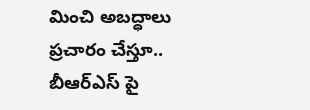మించి అబద్ధాలు ప్రచారం చేస్తూ.. బీఆర్ఎస్ పై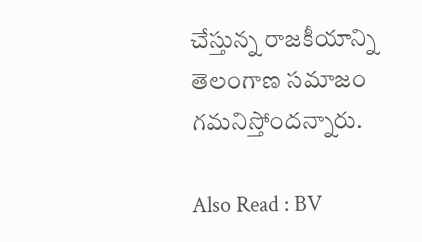చేస్తున్న రాజకీయాన్ని తెలంగాణ సమాజం గమనిస్తోందన్నారు.

Also Read : BV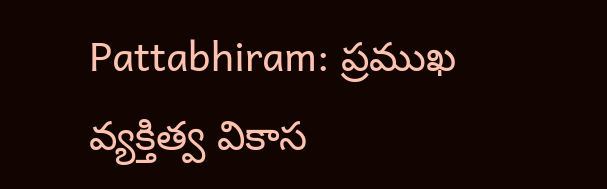Pattabhiram: ప్రముఖ వ్యక్తిత్వ వికాస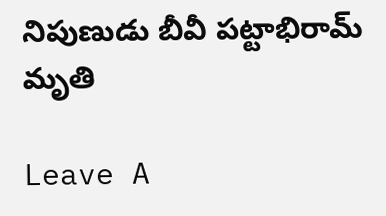నిపుణుడు బీవీ పట్టాభిరామ్ మృతి

Leave A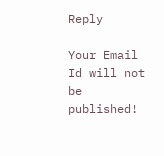Reply

Your Email Id will not be published!